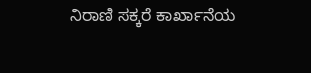ನಿರಾಣಿ ಸಕ್ಕರೆ ಕಾರ್ಖಾನೆಯ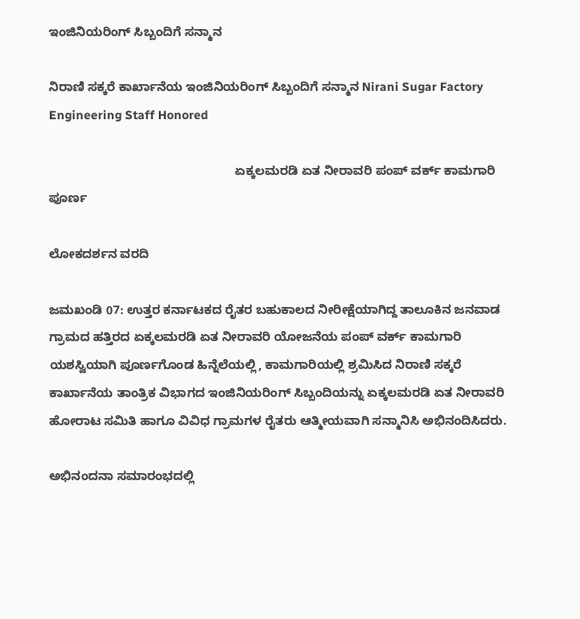ಇಂಜಿನಿಯರಿಂಗ್ ಸಿಬ್ಬಂದಿಗೆ ಸನ್ಮಾನ

ನಿರಾಣಿ ಸಕ್ಕರೆ ಕಾರ್ಖಾನೆಯ ಇಂಜಿನಿಯರಿಂಗ್ ಸಿಬ್ಬಂದಿಗೆ ಸನ್ಮಾನ Nirani Sugar Factory Engineering Staff Honored

                                                      ಏಕ್ಕಲಮರಡಿ ಏತ ನೀರಾವರಿ ಪಂಪ್ ವರ್ಕ್‌ ಕಾಮಗಾರಿ ಪೂರ್ಣ

ಲೋಕದರ್ಶನ ವರದಿ

ಜಮಖಂಡಿ 07: ಉತ್ತರ ಕರ್ನಾಟಕದ ರೈತರ ಬಹುಕಾಲದ ನೀರೀಕ್ಷೆಯಾಗಿದ್ದ ತಾಲೂಕಿನ ಜನವಾಡ ಗ್ರಾಮದ ಹತ್ತಿರದ ಏಕ್ಕಲಮರಡಿ ಏತ ನೀರಾವರಿ ಯೋಜನೆಯ ಪಂಪ್ ವರ್ಕ್‌ ಕಾಮಗಾರಿ ಯಶಸ್ವಿಯಾಗಿ ಪೂರ್ಣಗೊಂಡ ಹಿನ್ನೆಲೆಯಲ್ಲಿ, ಕಾಮಗಾರಿಯಲ್ಲಿ ಶ್ರಮಿಸಿದ ನಿರಾಣಿ ಸಕ್ಕರೆ ಕಾರ್ಖಾನೆಯ ತಾಂತ್ರಿಕ ವಿಭಾಗದ ಇಂಜಿನಿಯರಿಂಗ್ ಸಿಬ್ಬಂದಿಯನ್ನು ಏಕ್ಕಲಮರಡಿ ಏತ ನೀರಾವರಿ ಹೋರಾಟ ಸಮಿತಿ ಹಾಗೂ ವಿವಿಧ ಗ್ರಾಮಗಳ ರೈತರು ಆತ್ಮೀಯವಾಗಿ ಸನ್ಮಾನಿಸಿ ಅಭಿನಂದಿಸಿದರು.

ಅಭಿನಂದನಾ ಸಮಾರಂಭದಲ್ಲಿ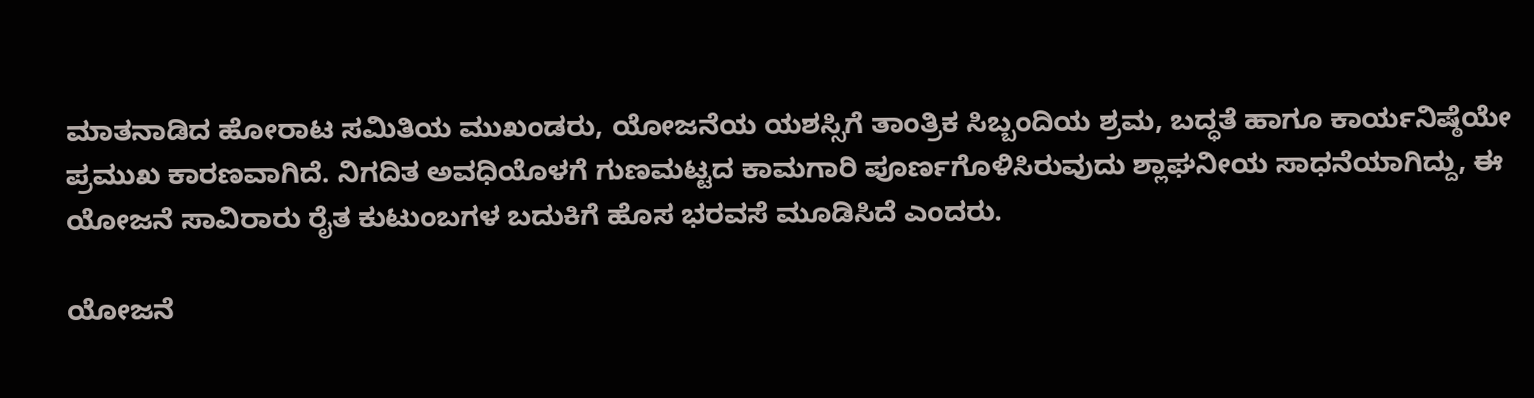ಮಾತನಾಡಿದ ಹೋರಾಟ ಸಮಿತಿಯ ಮುಖಂಡರು, ಯೋಜನೆಯ ಯಶಸ್ಸಿಗೆ ತಾಂತ್ರಿಕ ಸಿಬ್ಬಂದಿಯ ಶ್ರಮ, ಬದ್ಧತೆ ಹಾಗೂ ಕಾರ್ಯನಿಷ್ಠೆಯೇ ಪ್ರಮುಖ ಕಾರಣವಾಗಿದೆ. ನಿಗದಿತ ಅವಧಿಯೊಳಗೆ ಗುಣಮಟ್ಟದ ಕಾಮಗಾರಿ ಪೂರ್ಣಗೊಳಿಸಿರುವುದು ಶ್ಲಾಘನೀಯ ಸಾಧನೆಯಾಗಿದ್ದು, ಈ ಯೋಜನೆ ಸಾವಿರಾರು ರೈತ ಕುಟುಂಬಗಳ ಬದುಕಿಗೆ ಹೊಸ ಭರವಸೆ ಮೂಡಿಸಿದೆ ಎಂದರು.

ಯೋಜನೆ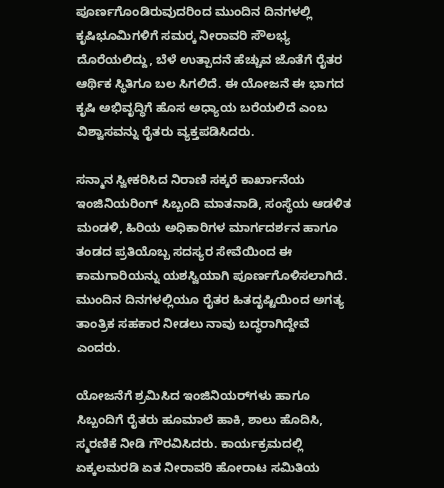ಪೂರ್ಣಗೊಂಡಿರುವುದರಿಂದ ಮುಂದಿನ ದಿನಗಳಲ್ಲಿ ಕೃಷಿಭೂಮಿಗಳಿಗೆ ಸಮರ‍್ಕ ನೀರಾವರಿ ಸೌಲಭ್ಯ ದೊರೆಯಲಿದ್ದು, ಬೆಳೆ ಉತ್ಪಾದನೆ ಹೆಚ್ಚುವ ಜೊತೆಗೆ ರೈತರ ಆರ್ಥಿಕ ಸ್ಥಿತಿಗೂ ಬಲ ಸಿಗಲಿದೆ. ಈ ಯೋಜನೆ ಈ ಭಾಗದ ಕೃಷಿ ಅಭಿವೃದ್ಧಿಗೆ ಹೊಸ ಅಧ್ಯಾಯ ಬರೆಯಲಿದೆ ಎಂಬ ವಿಶ್ವಾಸವನ್ನು ರೈತರು ವ್ಯಕ್ತಪಡಿಸಿದರು.

ಸನ್ಮಾನ ಸ್ವೀಕರಿಸಿದ ನಿರಾಣಿ ಸಕ್ಕರೆ ಕಾರ್ಖಾನೆಯ ಇಂಜಿನಿಯರಿಂಗ್ ಸಿಬ್ಬಂದಿ ಮಾತನಾಡಿ, ಸಂಸ್ಥೆಯ ಆಡಳಿತ ಮಂಡಳಿ, ಹಿರಿಯ ಅಧಿಕಾರಿಗಳ ಮಾರ್ಗದರ್ಶನ ಹಾಗೂ ತಂಡದ ಪ್ರತಿಯೊಬ್ಬ ಸದಸ್ಯರ ಸೇವೆಯಿಂದ ಈ ಕಾಮಗಾರಿಯನ್ನು ಯಶಸ್ವಿಯಾಗಿ ಪೂರ್ಣಗೊಳಿಸಲಾಗಿದೆ. ಮುಂದಿನ ದಿನಗಳಲ್ಲಿಯೂ ರೈತರ ಹಿತದೃಷ್ಟಿಯಿಂದ ಅಗತ್ಯ ತಾಂತ್ರಿಕ ಸಹಕಾರ ನೀಡಲು ನಾವು ಬದ್ಧರಾಗಿದ್ದೇವೆ ಎಂದರು.

ಯೋಜನೆಗೆ ಶ್ರಮಿಸಿದ ಇಂಜಿನಿಯರ್‌ಗಳು ಹಾಗೂ ಸಿಬ್ಬಂದಿಗೆ ರೈತರು ಹೂಮಾಲೆ ಹಾಕಿ, ಶಾಲು ಹೊದಿಸಿ, ಸ್ಮರಣಿಕೆ ನೀಡಿ ಗೌರವಿಸಿದರು. ಕಾರ್ಯಕ್ರಮದಲ್ಲಿ ಏಕ್ಕಲಮರಡಿ ಏತ ನೀರಾವರಿ ಹೋರಾಟ ಸಮಿತಿಯ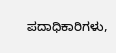ಪದಾಧಿಕಾರಿಗಳು,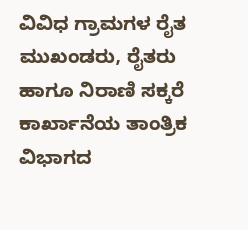ವಿವಿಧ ಗ್ರಾಮಗಳ ರೈತ ಮುಖಂಡರು, ರೈತರು ಹಾಗೂ ನಿರಾಣಿ ಸಕ್ಕರೆ ಕಾರ್ಖಾನೆಯ ತಾಂತ್ರಿಕ ವಿಭಾಗದ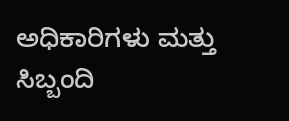ಅಧಿಕಾರಿಗಳು ಮತ್ತು ಸಿಬ್ಬಂದಿ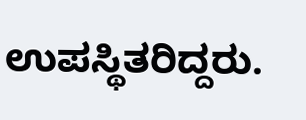ಉಪಸ್ಥಿತರಿದ್ದರು.